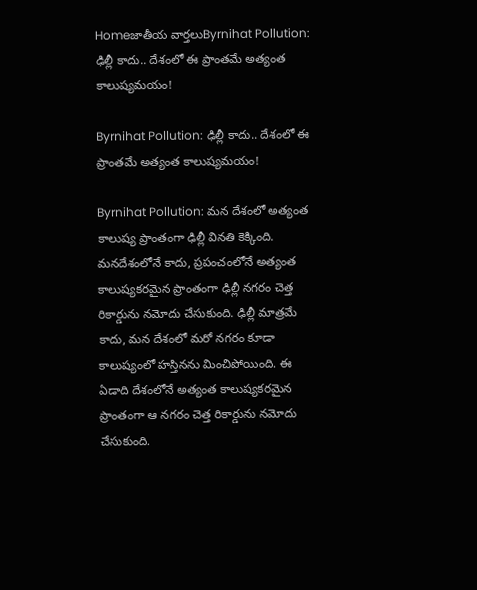Homeజాతీయ వార్తలుByrnihat Pollution: ఢిల్లీ కాదు.. దేశంలో ఈ ప్రాంతమే అత్యంత కాలుష్యమయం!

Byrnihat Pollution: ఢిల్లీ కాదు.. దేశంలో ఈ ప్రాంతమే అత్యంత కాలుష్యమయం!

Byrnihat Pollution: మన దేశంలో అత్యంత కాలుష్య ప్రాంతంగా ఢిల్లీ వినతి కెక్కింది. మనదేశంలోనే కాదు, ప్రపంచంలోనే అత్యంత కాలుష్యకరమైన ప్రాంతంగా ఢిల్లీ నగరం చెత్త రికార్డును నమోదు చేసుకుంది. ఢిల్లీ మాత్రమే కాదు, మన దేశంలో మరో నగరం కూడా కాలుష్యంలో హస్తినను మించిపోయింది. ఈ ఏడాది దేశంలోనే అత్యంత కాలుష్యకరమైన ప్రాంతంగా ఆ నగరం చెత్త రికార్డును నమోదు చేసుకుంది.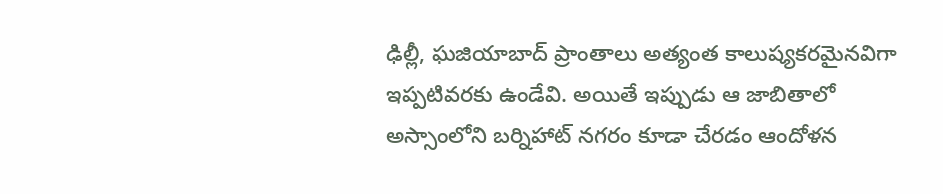ఢిల్లీ, ఘజియాబాద్ ప్రాంతాలు అత్యంత కాలుష్యకరమైనవిగా ఇప్పటివరకు ఉండేవి. అయితే ఇప్పుడు ఆ జాబితాలో అస్సాంలోని బర్నిహాట్ నగరం కూడా చేరడం ఆందోళన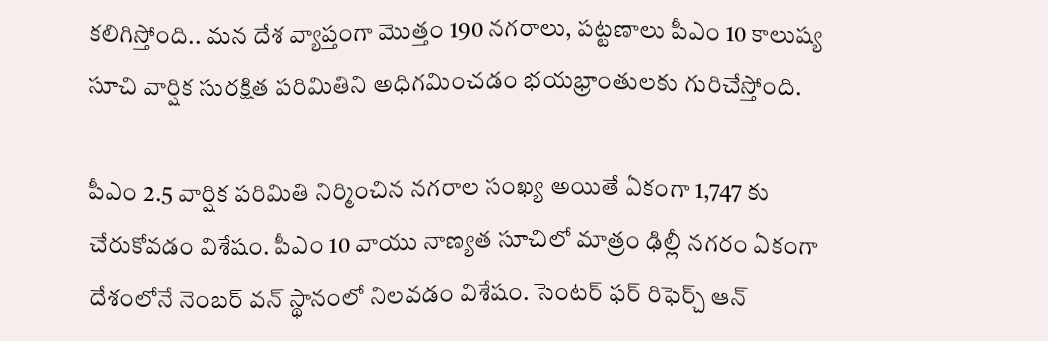కలిగిస్తోంది.. మన దేశ వ్యాప్తంగా మొత్తం 190 నగరాలు, పట్టణాలు పీఎం 10 కాలుష్య సూచి వార్షిక సురక్షిత పరిమితిని అధిగమించడం భయభ్రాంతులకు గురిచేస్తోంది.

పీఎం 2.5 వార్షిక పరిమితి నిర్మించిన నగరాల సంఖ్య అయితే ఏకంగా 1,747 కు చేరుకోవడం విశేషం. పీఎం 10 వాయు నాణ్యత సూచిలో మాత్రం ఢిల్లీ నగరం ఏకంగా దేశంలోనే నెంబర్ వన్ స్థానంలో నిలవడం విశేషం. సెంటర్ ఫర్ రిఫెర్చ్ ఆన్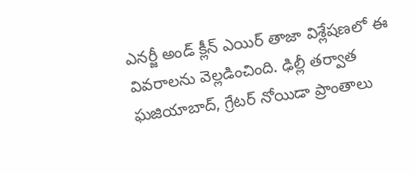ఎనర్జీ అండ్ క్లీన్ ఎయిర్ తాజా విశ్లేషణలో ఈ వివరాలను వెల్లడించింది. ఢిల్లీ తర్వాత ఘజియాబాద్, గ్రేటర్ నోయిడా ప్రాంతాలు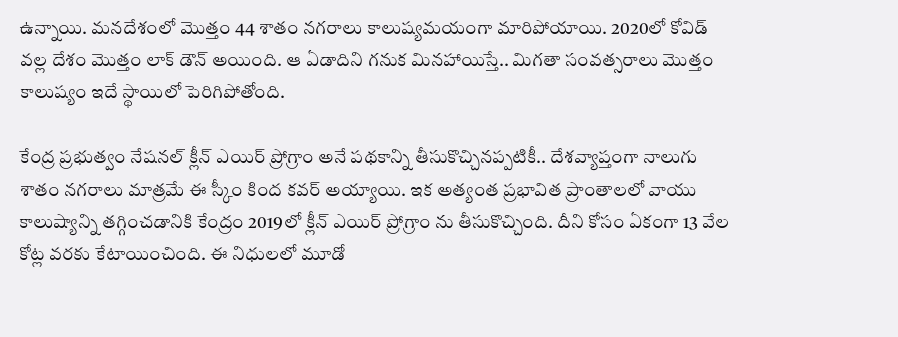ఉన్నాయి. మనదేశంలో మొత్తం 44 శాతం నగరాలు కాలుష్యమయంగా మారిపోయాయి. 2020లో కోవిడ్ వల్ల దేశం మొత్తం లాక్ డౌన్ అయింది. ఆ ఏడాదిని గనుక మినహాయిస్తే.. మిగతా సంవత్సరాలు మొత్తం కాలుష్యం ఇదే స్థాయిలో పెరిగిపోతోంది.

కేంద్ర ప్రభుత్వం నేషనల్ క్లీన్ ఎయిర్ ప్రోగ్రాం అనే పథకాన్ని తీసుకొచ్చినప్పటికీ.. దేశవ్యాప్తంగా నాలుగు శాతం నగరాలు మాత్రమే ఈ స్కీం కింద కవర్ అయ్యాయి. ఇక అత్యంత ప్రభావిత ప్రాంతాలలో వాయు కాలుష్యాన్ని తగ్గించడానికి కేంద్రం 2019లో క్లీన్ ఎయిర్ ప్రోగ్రాం ను తీసుకొచ్చింది. దీని కోసం ఏకంగా 13 వేల కోట్ల వరకు కేటాయించింది. ఈ నిధులలో మూడో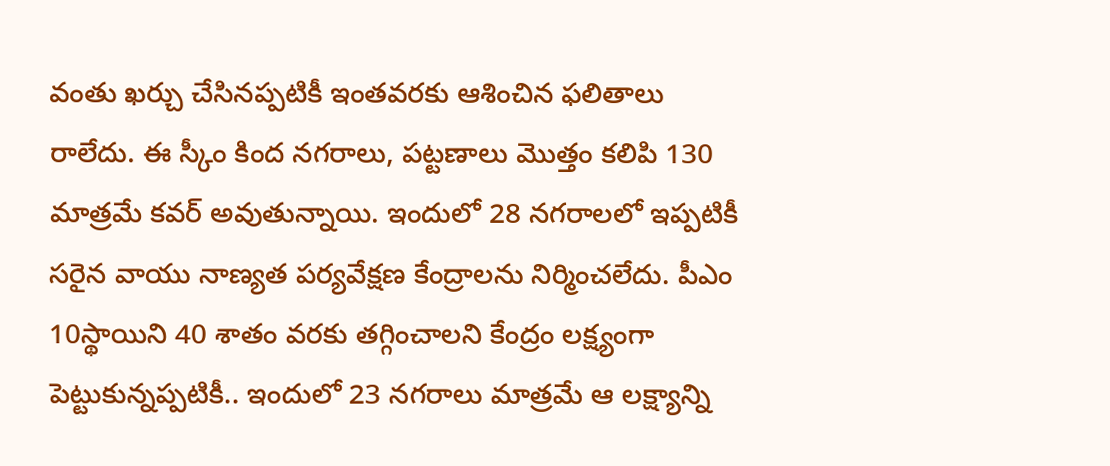వంతు ఖర్చు చేసినప్పటికీ ఇంతవరకు ఆశించిన ఫలితాలు రాలేదు. ఈ స్కీం కింద నగరాలు, పట్టణాలు మొత్తం కలిపి 130 మాత్రమే కవర్ అవుతున్నాయి. ఇందులో 28 నగరాలలో ఇప్పటికీ సరైన వాయు నాణ్యత పర్యవేక్షణ కేంద్రాలను నిర్మించలేదు. పీఎం 10స్థాయిని 40 శాతం వరకు తగ్గించాలని కేంద్రం లక్ష్యంగా పెట్టుకున్నప్పటికీ.. ఇందులో 23 నగరాలు మాత్రమే ఆ లక్ష్యాన్ని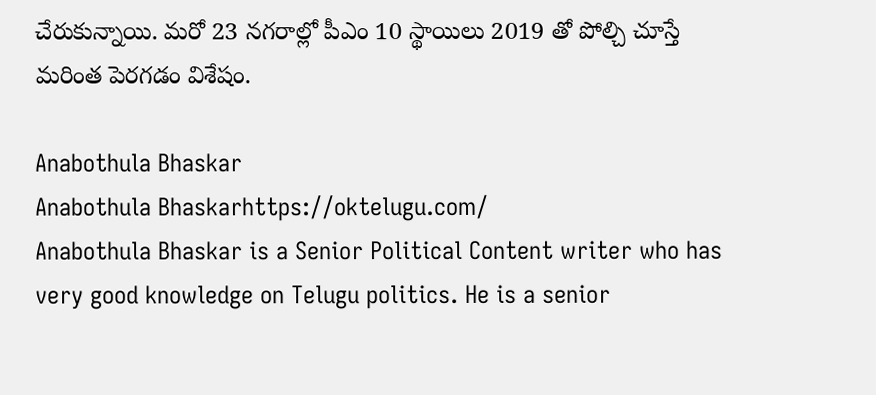చేరుకున్నాయి. మరో 23 నగరాల్లో పీఎం 10 స్థాయిలు 2019 తో పోల్చి చూస్తే మరింత పెరగడం విశేషం.

Anabothula Bhaskar
Anabothula Bhaskarhttps://oktelugu.com/
Anabothula Bhaskar is a Senior Political Content writer who has very good knowledge on Telugu politics. He is a senior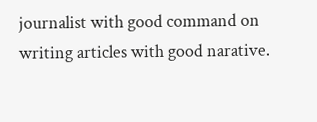journalist with good command on writing articles with good narative.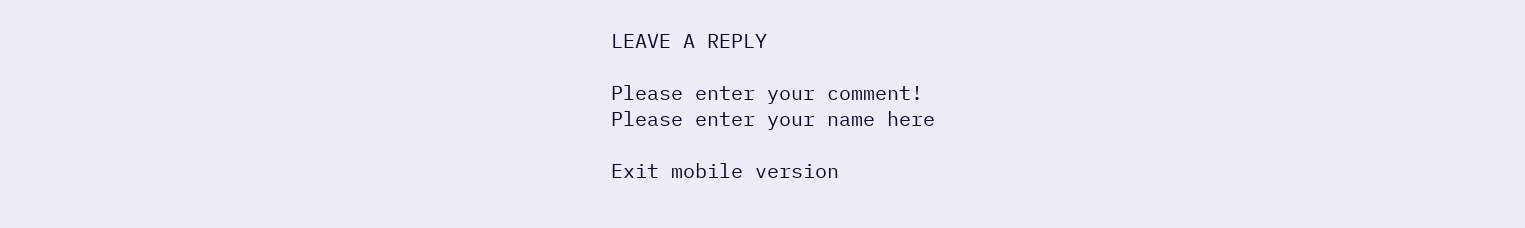LEAVE A REPLY

Please enter your comment!
Please enter your name here

Exit mobile version